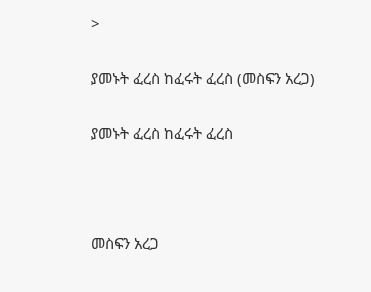>

ያመኑት ፈረስ ከፈሩት ፈረስ (መስፍን አረጋ)

ያመኑት ፈረስ ከፈሩት ፈረስ



መስፍን አረጋ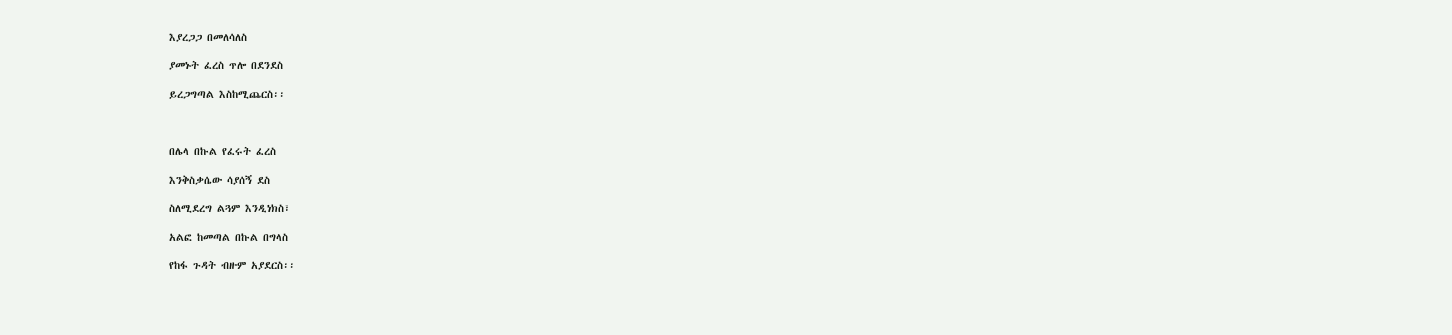እያረጋጋ በመለሳለስ

ያመኑት ፈረስ ጥሎ በደንደስ

ይረጋግጣል እስከሚጨርስ፡፡



በሌላ በኩል የፈሩት ፈረስ

እንቅስቃሴው ሳያሰኝ ደስ

ስለሚደረግ ልጓም እንዲነክስ፣

አልፎ ከመጣል በኩል በግላስ

የከፋ ጉዳት ብዙም አያደርስ፡፡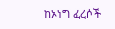ከኦነግ ፈረሶች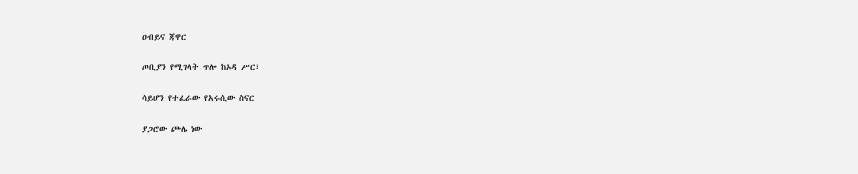ዐብይና ጃዋር

ጦቢያን የሚገላት ጥሎ ከኦዳ ሥር፣

ሳይሆን የተፈራው የአሩሲው ስናር

ያጋሮው ጮሌ ነው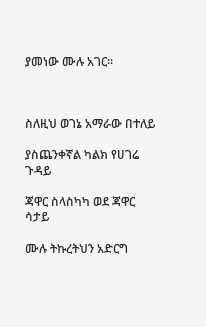ያመነው ሙሉ አገር፡፡



ስለዚህ ወገኔ አማራው በተለይ

ያስጨንቀኛል ካልክ የሀገሬ ጉዳይ

ጃዋር ስላስካካ ወደ ጃዋር ሳታይ

ሙሉ ትኩረትህን አድርግ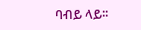ባብይ ላይ፡፡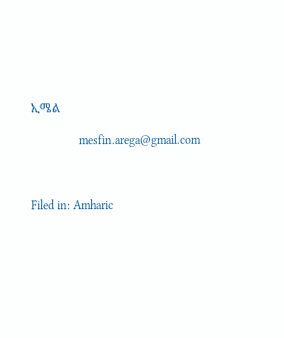ኢሜል

                mesfin.arega@gmail.com



Filed in: Amharic